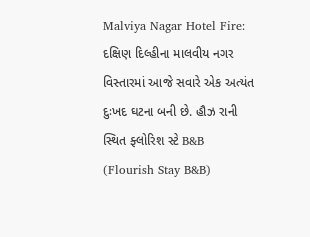Malviya Nagar Hotel Fire: દક્ષિણ દિલ્હીના માલવીય નગર વિસ્તારમાં આજે સવારે એક અત્યંત દુઃખદ ઘટના બની છે. હૌઝ રાની સ્થિત ફ્લોરિશ સ્ટે B&B (Flourish Stay B&B)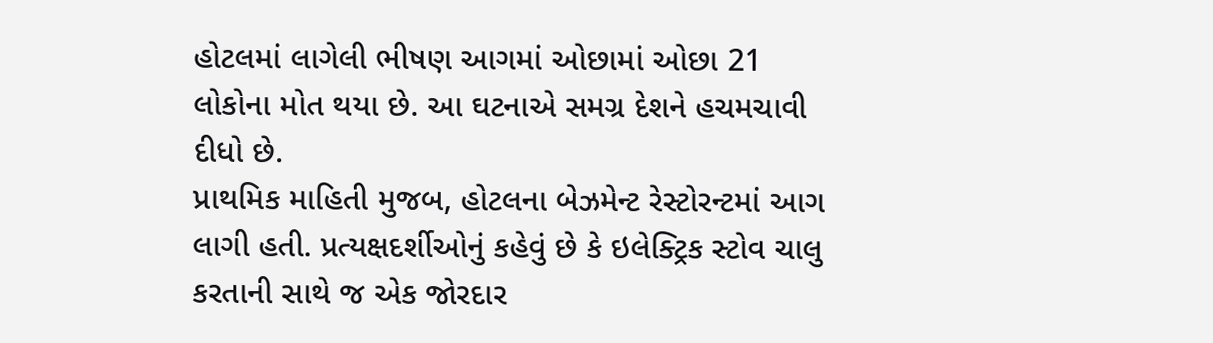હોટલમાં લાગેલી ભીષણ આગમાં ઓછામાં ઓછા 21 લોકોના મોત થયા છે. આ ઘટનાએ સમગ્ર દેશને હચમચાવી દીધો છે.
પ્રાથમિક માહિતી મુજબ, હોટલના બેઝમેન્ટ રેસ્ટોરન્ટમાં આગ લાગી હતી. પ્રત્યક્ષદર્શીઓનું કહેવું છે કે ઇલેક્ટ્રિક સ્ટોવ ચાલુ કરતાની સાથે જ એક જોરદાર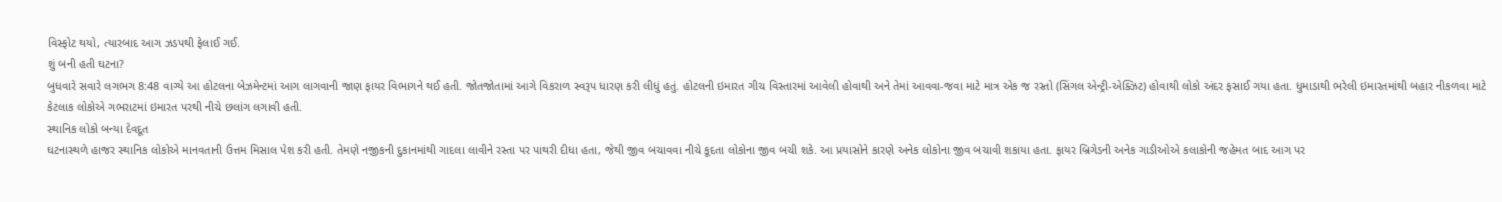વિસ્ફોટ થયો, ત્યારબાદ આગ ઝડપથી ફેલાઈ ગઈ.
શું બની હતી ઘટના?
બુધવારે સવારે લગભગ 8:48 વાગ્યે આ હોટલના બેઝમેન્ટમાં આગ લાગવાની જાણ ફાયર વિભાગને થઈ હતી. જોતજોતામાં આગે વિકરાળ સ્વરૂપ ધારણ કરી લીધું હતું. હોટલની ઇમારત ગીચ વિસ્તારમાં આવેલી હોવાથી અને તેમાં આવવા-જવા માટે માત્ર એક જ રસ્તો (સિંગલ એન્ટ્રી-એક્ઝિટ) હોવાથી લોકો અંદર ફસાઈ ગયા હતા. ધુમાડાથી ભરેલી ઇમારતમાંથી બહાર નીકળવા માટે કેટલાક લોકોએ ગભરાટમાં ઇમારત પરથી નીચે છલાંગ લગાવી હતી.
સ્થાનિક લોકો બન્યા દેવદૂત
ઘટનાસ્થળે હાજર સ્થાનિક લોકોએ માનવતાની ઉત્તમ મિસાલ પેશ કરી હતી. તેમણે નજીકની દુકાનમાંથી ગાદલા લાવીને રસ્તા પર પાથરી દીધા હતા, જેથી જીવ બચાવવા નીચે કૂદતા લોકોના જીવ બચી શકે. આ પ્રયાસોને કારણે અનેક લોકોના જીવ બચાવી શકાયા હતા. ફાયર બ્રિગેડની અનેક ગાડીઓએ કલાકોની જહેમત બાદ આગ પર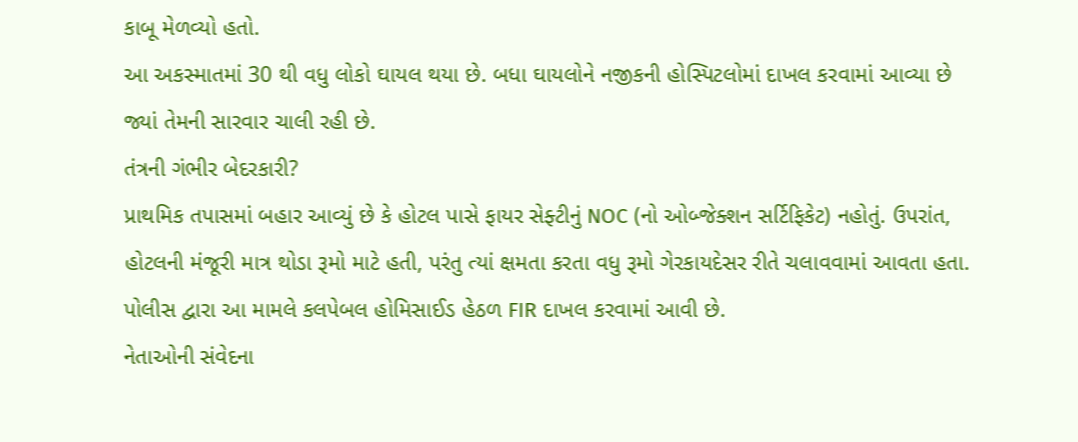કાબૂ મેળવ્યો હતો.
આ અકસ્માતમાં 30 થી વધુ લોકો ઘાયલ થયા છે. બધા ઘાયલોને નજીકની હોસ્પિટલોમાં દાખલ કરવામાં આવ્યા છે જ્યાં તેમની સારવાર ચાલી રહી છે.
તંત્રની ગંભીર બેદરકારી?
પ્રાથમિક તપાસમાં બહાર આવ્યું છે કે હોટલ પાસે ફાયર સેફ્ટીનું NOC (નો ઓબ્જેક્શન સર્ટિફિકેટ) નહોતું. ઉપરાંત, હોટલની મંજૂરી માત્ર થોડા રૂમો માટે હતી, પરંતુ ત્યાં ક્ષમતા કરતા વધુ રૂમો ગેરકાયદેસર રીતે ચલાવવામાં આવતા હતા. પોલીસ દ્વારા આ મામલે કલપેબલ હોમિસાઈડ હેઠળ FIR દાખલ કરવામાં આવી છે.
નેતાઓની સંવેદના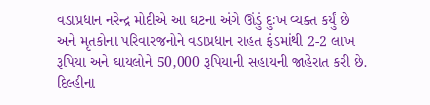વડાપ્રધાન નરેન્દ્ર મોદીએ આ ઘટના અંગે ઊંડું દુઃખ વ્યક્ત કર્યું છે અને મૃતકોના પરિવારજનોને વડાપ્રધાન રાહત ફંડમાંથી 2-2 લાખ રૂપિયા અને ઘાયલોને 50,000 રૂપિયાની સહાયની જાહેરાત કરી છે. દિલ્હીના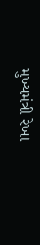મુખ્યમંત્રી રેખા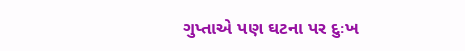ગુપ્તાએ પણ ઘટના પર દુઃખ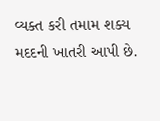વ્યક્ત કરી તમામ શક્ય મદદની ખાતરી આપી છે.